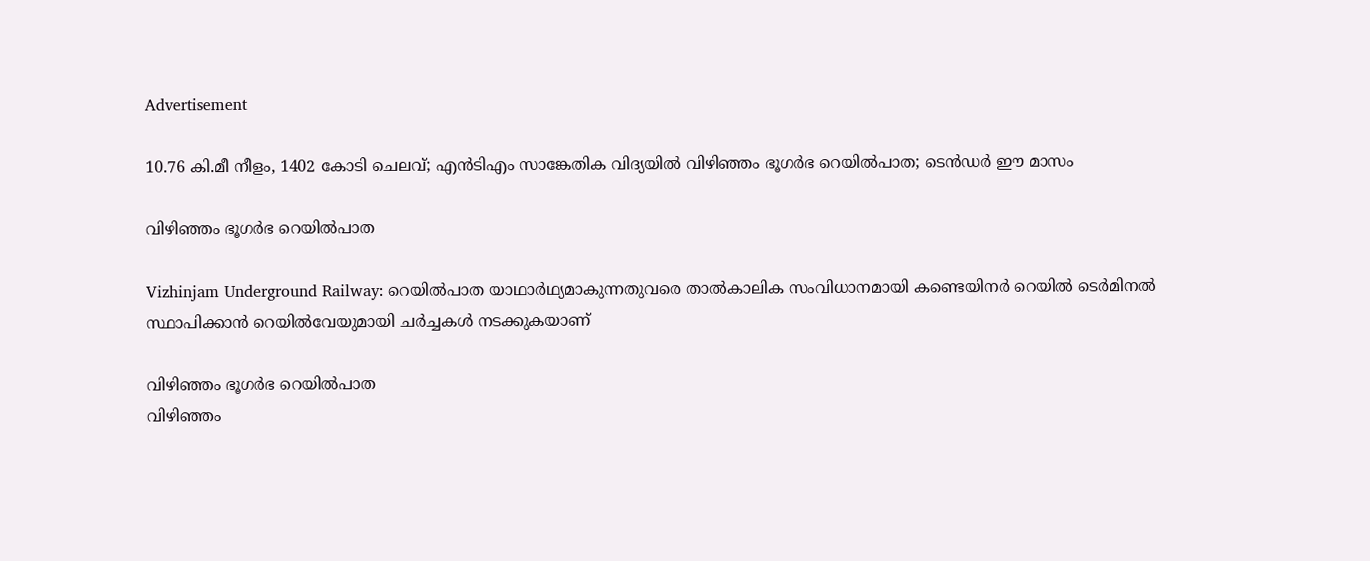Advertisement

10.76 കി.മീ നീളം, 1402 കോടി ചെലവ്; എൻടിഎം സാങ്കേതിക വിദ്യയിൽ വിഴിഞ്ഞം ഭൂഗർഭ റെയിൽപാത; ടെൻഡർ ഈ മാസം

വിഴിഞ്ഞം ഭൂഗർഭ റെയിൽപാത

Vizhinjam Underground Railway: റെയില്‍പാത യാഥാർഥ്യമാകുന്നതുവരെ താല്‍കാലിക സംവിധാനമായി കണ്ടെയിനര്‍ റെയില്‍ ടെര്‍മിനല്‍ സ്ഥാപിക്കാൻ റെയില്‍വേയുമായി ചര്‍ച്ചകള്‍ നടക്കുകയാണ്

വിഴിഞ്ഞം ഭൂഗർഭ റെയിൽപാത
വിഴിഞ്ഞം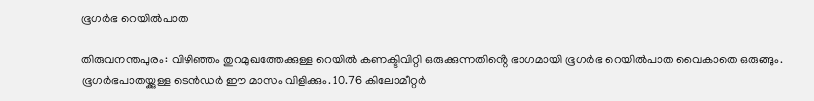ഭൂഗർഭ റെയിൽപാത

തിരുവനന്തപുരം: വിഴിഞ്ഞം തുറമുഖത്തേക്കുള്ള റെയിൽ കണക്ടിവിറ്റി ഒരുക്കുന്നതിൻ്റെ ഭാഗമായി ഭൂഗർഭ റെയിൽപാത വൈകാതെ ഒരുങ്ങും. ഭൂഗർഭപാതയ്ക്കുള്ള ടെൻഡർ ഈ മാസം വിളിക്കും. 10.76 കിലോമീറ്റർ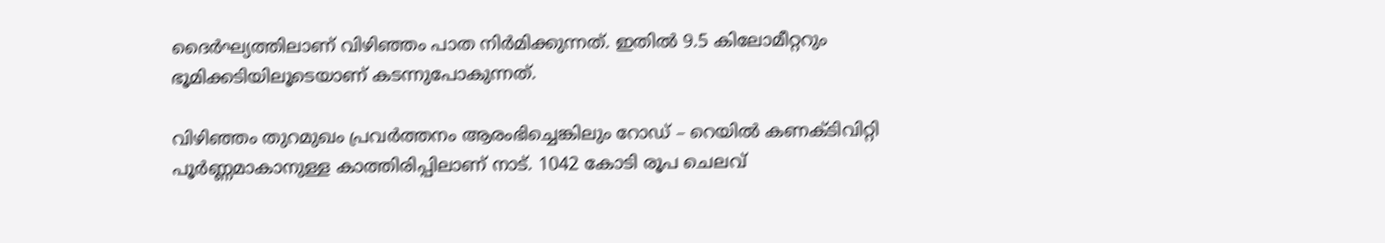ദൈർഘ്യത്തിലാണ് വിഴിഞ്ഞം പാത നിർമിക്കുന്നത്. ഇതിൽ 9.5 കിലോമീറ്ററും ഭൂമിക്കടിയിലൂടെയാണ് കടന്നുപോകുന്നത്.

വിഴിഞ്ഞം തുറമുഖം പ്രവർത്തനം ആരംഭിച്ചെങ്കിലും റോഡ് – റെയിൽ കണക്ടിവിറ്റി പൂർണ്ണമാകാനുള്ള കാത്തിരിപ്പിലാണ് നാട്. 1042 കോടി രൂപ ചെലവ്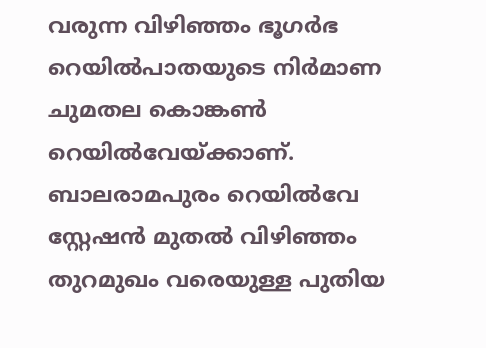വരുന്ന വിഴിഞ്ഞം ഭൂഗർഭ റെയിൽപാതയുടെ നിർമാണ ചുമതല കൊങ്കൺ റെയിൽവേയ്‌ക്കാണ്‌. ബാലരാമപുരം റെയിൽവേ സ്റ്റേഷൻ മുതൽ വിഴിഞ്ഞം തുറമുഖം വരെയുള്ള പുതിയ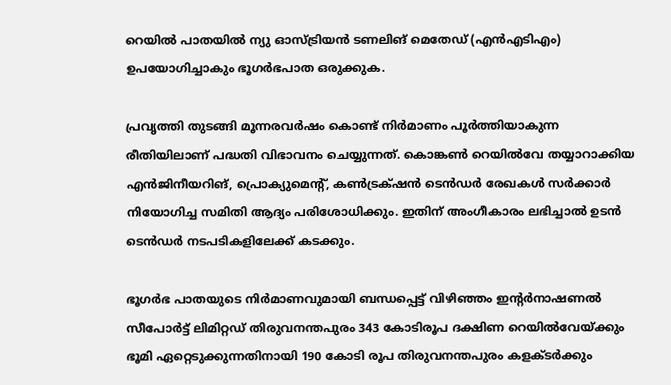റെയിൽ പാതയിൽ ന്യു ഓസ്ട്രിയൻ ടണലിങ് മെതേഡ് (എൻഎടിഎം) ഉപയോഗിച്ചാകും ഭൂഗർഭപാത ഒരുക്കുക.

പ്രവൃത്തി തുടങ്ങി മൂന്നരവർഷം കൊണ്ട്‌ നിർമാണം പൂർത്തിയാകുന്ന രീതിയിലാണ് പദ്ധതി വിഭാവനം ചെയ്യുന്നത്. കൊങ്കൺ റെയിൽവേ തയ്യാറാക്കിയ എൻജിനീയറിങ്‌, പ്രൊക്യുമെൻ്റ്, കൺട്രക്‌ഷൻ ടെൻഡർ രേഖകൾ സർക്കാർ നിയോഗിച്ച സമിതി ആദ്യം പരിശോധിക്കും. ഇതിന് അംഗീകാരം ലഭിച്ചാൽ ഉടൻ ടെൻഡർ നടപടികളിലേക്ക്‌ കടക്കും.

ഭൂഗർഭ പാതയുടെ നിർമാണവുമായി ബന്ധപ്പെട്ട് വിഴിഞ്ഞം ഇൻ്റർനാഷണൽ സീപോർട്ട്‌ ലിമിറ്റഡ്‌ തിരുവനന്തപുരം 343 കോടിരൂപ ദക്ഷിണ റെയിൽവേയ്‌ക്കും ഭൂമി ഏറ്റെടുക്കുന്നതിനായി 190 കോടി രൂപ തിരുവനന്തപുരം കളക്ടർക്കും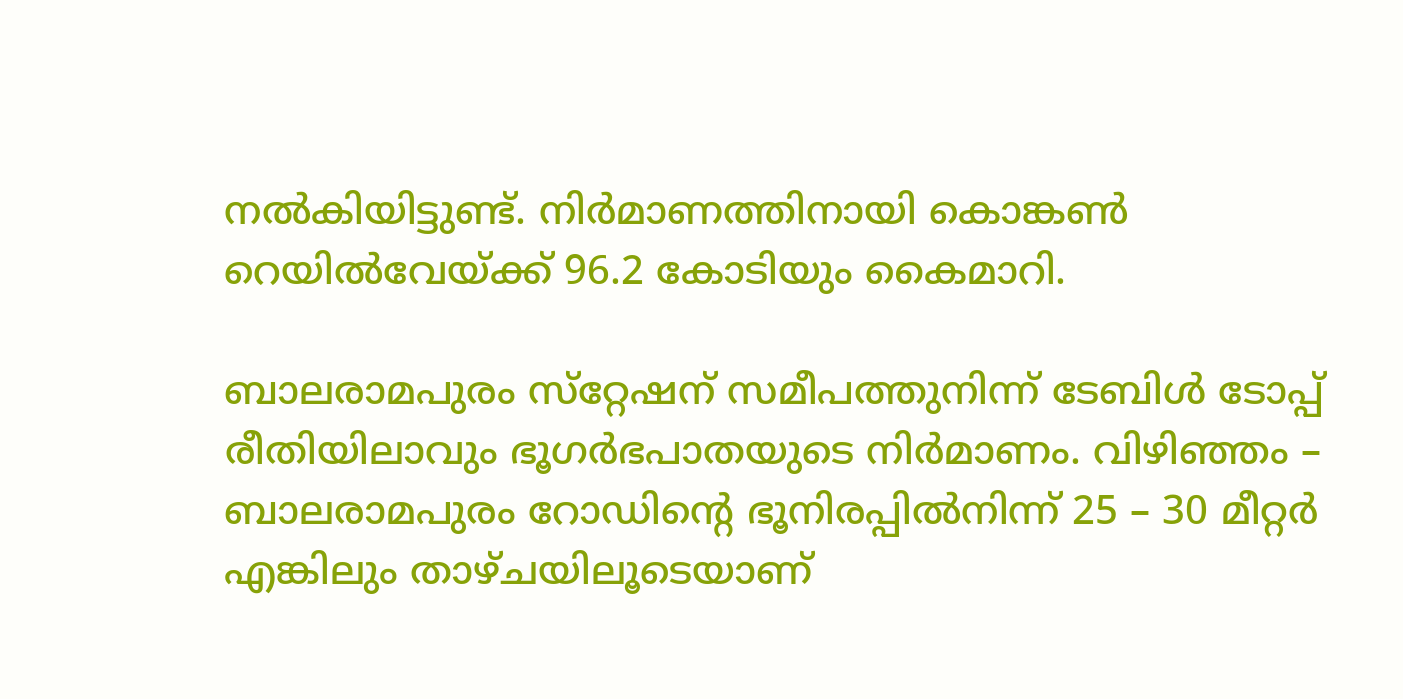നൽകിയിട്ടുണ്ട്. നിർമാണത്തിനായി കൊങ്കൺ റെയിൽവേയ്‌ക്ക്‌ 96.2 കോടിയും കൈമാറി.

ബാലരാമപുരം സ്‌റ്റേഷന്‌ സമീപത്തുനിന്ന്‌ ടേബിൾ ടോപ്പ് രീതിയിലാവും ഭൂഗർഭപാതയുടെ നിർമാണം. വിഴിഞ്ഞം – ബാലരാമപുരം റോഡിൻ്റെ ഭൂനിരപ്പിൽനിന്ന് 25 – 30 മീറ്റർ എങ്കിലും താഴ്ചയിലൂടെയാണ്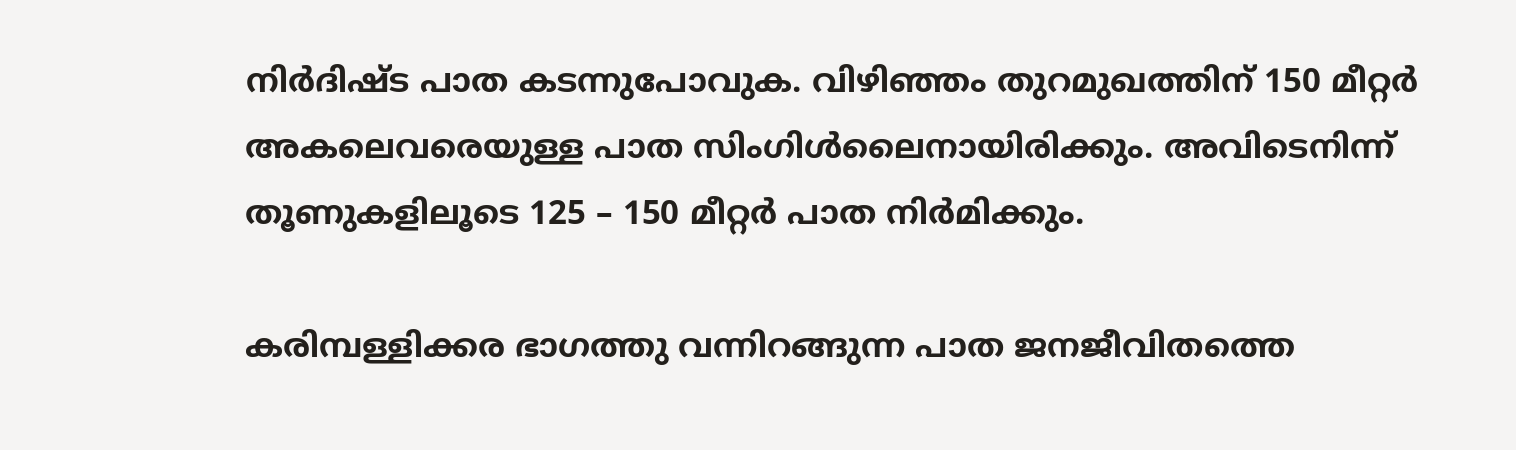നിർദിഷ്‌ട പാത കടന്നുപോവുക. വിഴിഞ്ഞം തുറമുഖത്തിന്‌ 150 മീറ്റർ അകലെവരെയുള്ള പാത സിംഗിൾലൈനായിരിക്കും. അവിടെനിന്ന്‌ തൂണുകളിലൂടെ 125 – 150 മീറ്റർ പാത നിർമിക്കും.

കരിമ്പള്ളിക്കര ഭാഗത്തു വന്നിറങ്ങുന്ന പാത ജനജീവിതത്തെ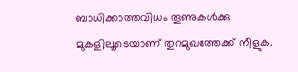ബാധിക്കാത്തവിധം തൂണുകള്‍ക്കു മുകളിലൂടെയാണ് തുറമുഖത്തേക്ക് നീളുക.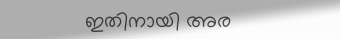ഇതിനായി അര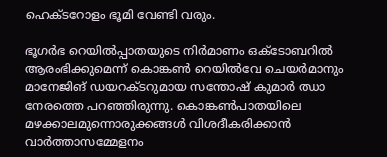ഹെക്ടറോളം ഭൂമി വേണ്ടി വരും.

ഭൂഗർഭ റെയിൽപ്പാതയുടെ നിർമാണം ഒക്ടോബറിൽ ആരംഭിക്കുമെന്ന് കൊങ്കൺ റെയിൽവേ ചെയർമാനും മാനേജിങ് ഡയറക്ടറുമായ സന്തോഷ് കുമാർ ഝാ നേരത്തെ പറഞ്ഞിരുന്നു. കൊങ്കൺപാതയിലെ മഴക്കാലമുന്നൊരുക്കങ്ങൾ വിശദീകരിക്കാൻ വാർത്താസമ്മേളനം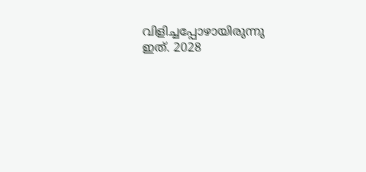വിളിച്ചപ്പോഴായിരുന്നു ഇത്. 2028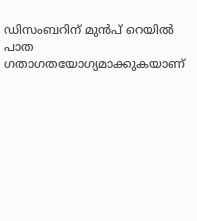ഡിസംബറിന് മുന്‍പ് റെയില്‍ പാത ഗതാഗതയോഗ്യമാക്കുകയാണ്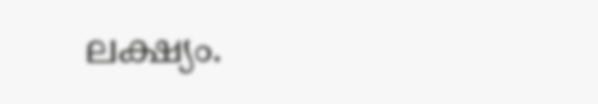ലക്ഷ്യം.